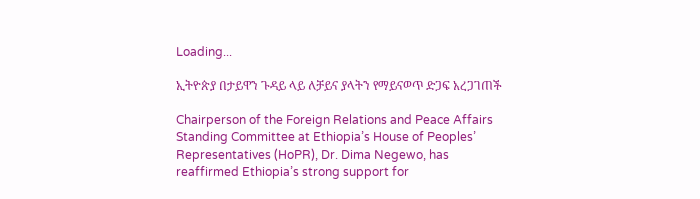Loading...

ኢትዮጵያ በታይዋን ጉዳይ ላይ ለቻይና ያላትን የማይናወጥ ድጋፍ አረጋገጠች

Chairperson of the Foreign Relations and Peace Affairs Standing Committee at Ethiopia’s House of Peoples’ Representatives (HoPR), Dr. Dima Negewo, has reaffirmed Ethiopia’s strong support for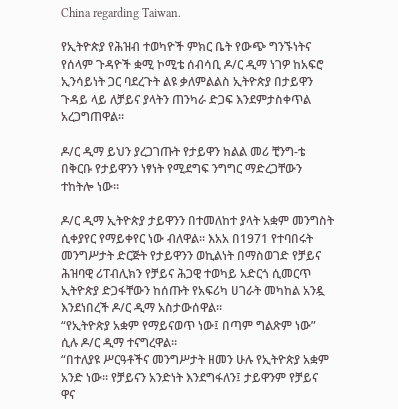China regarding Taiwan.

የኢትዮጵያ የሕዝብ ተወካዮች ምክር ቤት የውጭ ግንኙነትና የሰላም ጉዳዮች ቋሚ ኮሚቴ ሰብሳቢ ዶ/ር ዲማ ነገዎ ከአፍሮ ኢንሳይነት ጋር ባደረጉት ልዩ ቃለምልልስ ኢትዮጵያ በታይዋን ጉዳይ ላይ ለቻይና ያላትን ጠንካራ ድጋፍ እንደምታስቀጥል አረጋግጠዋል።

ዶ/ር ዲማ ይህን ያረጋገጡት የታይዋን ክልል መሪ ቺንግ-ቴ በቅርቡ የታይዋንን ነፃነት የሚደግፍ ንግግር ማድረጋቸውን ተከትሎ ነው።

ዶ/ር ዲማ ኢትዮጵያ ታይዋንን በተመለከተ ያላት አቋም መንግስት ሲቀያየር የማይቀየር ነው ብለዋል። እአአ በ1971 የተባበሩት መንግሥታት ድርጅት የታይዋንን ወኪልነት በማስወገድ የቻይና ሕዝባዊ ሪፐብሊክን የቻይና ሕጋዊ ተወካይ አድርጎ ሲመርጥ ኢትዮጵያ ድጋፋቸውን ከሰጡት የአፍሪካ ሀገራት መካከል አንዷ እንደነበረች ዶ/ር ዲማ አስታውሰዋል።
“የኢትዮጵያ አቋም የማይናወጥ ነው፤ በጣም ግልጽም ነው” ሲሉ ዶ/ር ዲማ ተናግረዋል።
“በተለያዩ ሥርዓቶችና መንግሥታት ዘመን ሁሉ የኢትዮጵያ አቋም አንድ ነው። የቻይናን አንድነት እንደግፋለን፤ ታይዋንም የቻይና ዋና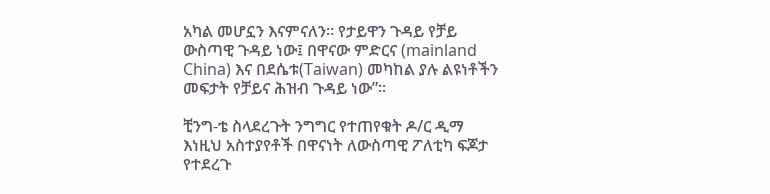አካል መሆኗን እናምናለን። የታይዋን ጉዳይ የቻይ ውስጣዊ ጉዳይ ነው፤ በዋናው ምድርና (mainland China) እና በደሴቱ(Taiwan) መካከል ያሉ ልዩነቶችን መፍታት የቻይና ሕዝብ ጉዳይ ነው”።

ቺንግ-ቴ ስላደረጉት ንግግር የተጠየቁት ዶ/ር ዲማ እነዚህ አስተያየቶች በዋናነት ለውስጣዊ ፖለቲካ ፍጆታ የተደረጉ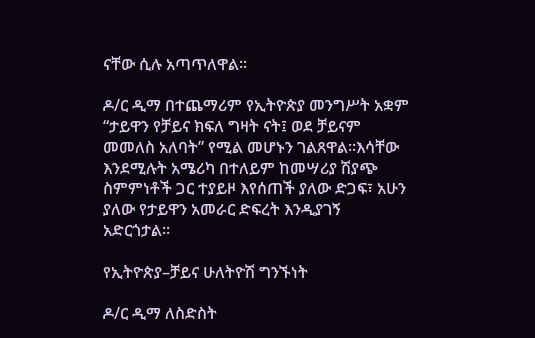ናቸው ሲሉ አጣጥለዋል።

ዶ/ር ዲማ በተጨማሪም የኢትዮጵያ መንግሥት አቋም “ታይዋን የቻይና ክፍለ ግዛት ናት፤ ወደ ቻይናም መመለስ አለባት” የሚል መሆኑን ገልጸዋል።እሳቸው እንደሚሉት አሜሪካ በተለይም ከመሣሪያ ሽያጭ ስምምነቶች ጋር ተያይዞ እየሰጠች ያለው ድጋፍ፣ አሁን ያለው የታይዋን አመራር ድፍረት እንዲያገኝ አድርጎታል።

የኢትዮጵያ–ቻይና ሁለትዮሽ ግንኙነት

ዶ/ር ዲማ ለስድስት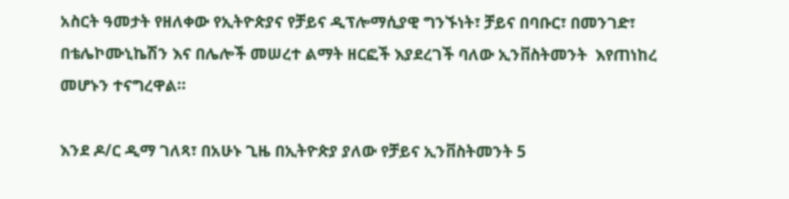አስርት ዓመታት የዘለቀው የኢትዮጵያና የቻይና ዲፕሎማሲያዊ ግንኙነት፣ ቻይና በባቡር፣ በመንገድ፣ በቴሌኮሙኒኬሽን እና በሌሎች መሠረተ ልማት ዘርፎች እያደረገች ባለው ኢንቨስትመንት  እየጠነከረ መሆኑን ተናግረዋል።

እንደ ዶ/ር ዲማ ገለጻ፣ በአሁኑ ጊዜ በኢትዮጵያ ያለው የቻይና ኢንቨስትመንት 5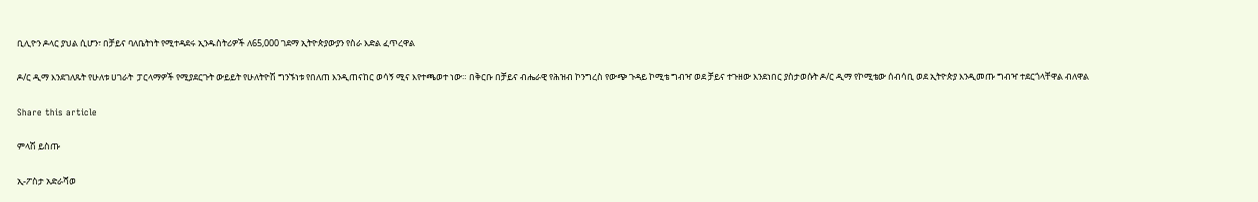ቢሊዮን ዶላር ያህል ሲሆን፣ በቻይና ባለቤትነት የሚተዳደሩ ኢንዱስትሪዎች ለ65,000 ገደማ ኢትዮጵያውያን የስራ እድል ፈጥረዋል

ዶ/ር ዲማ እንደገለጹት የሁለቱ ሀገራት  ፓርላማዎች የሚያደርጉት ውይይት የሁለትዮሽ ግንኙነቱ የበለጠ እንዲጠናከር ወሳኝ ሚና እየተጫወተ ነው። በቅርቡ በቻይና ብሔራዊ የሕዝብ ኮንግረስ የውጭ ጉዳይ ኮሚቴ ግብዣ ወደ ቻይና ተጉዘው እንደነበር ያስታወሱት ዶ/ር ዲማ የኮሚቴው ሰብሳቢ ወደ ኢትዮጵያ እንዲመጡ ግብዣ ተደርጎላቸዋል ብለዋል

Share this article

ምላሽ ይስጡ

ኢ-ፖስታ አድራሻወ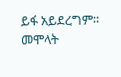ይፋ አይደረግም። መሞላት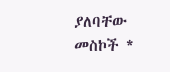ያለባቸው መስኮች *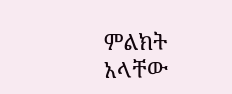ምልክት አላቸው